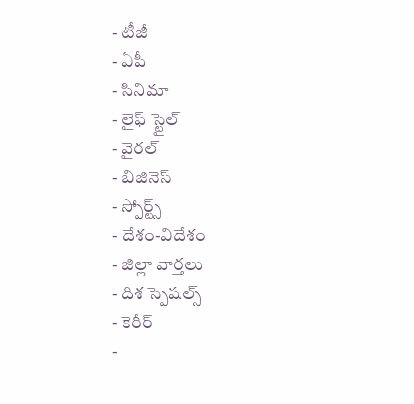- టీజీ
- ఏపీ
- సినిమా
- లైఫ్ స్టైల్
- వైరల్
- బిజినెస్
- స్పోర్ట్స్
- దేశం-విదేశం
- జిల్లా వార్తలు
- దిశ స్పెషల్స్
- కెరీర్
-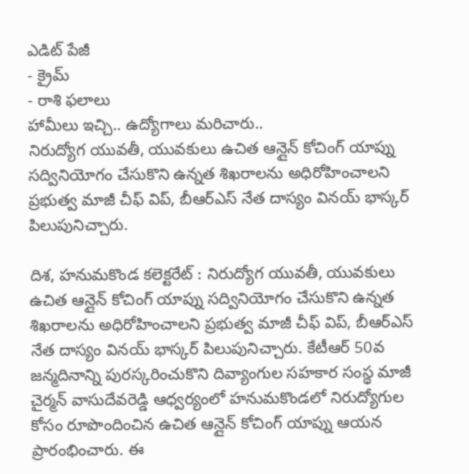ఎడిట్ పేజీ
- క్రైమ్
- రాశి ఫలాలు
హామీలు ఇచ్చి.. ఉద్యోగాలు మరిచారు..
నిరుద్యోగ యువతీ, యువకులు ఉచిత ఆన్లైన్ కోచింగ్ యాప్ను సద్వినియోగం చేసుకొని ఉన్నత శిఖరాలను అధిరోహించాలని ప్రభుత్వ మాజీ చీఫ్ విప్, బీఆర్ఎస్ నేత దాస్యం వినయ్ భాస్కర్ పిలుపునిచ్చారు.

దిశ, హనుమకొండ కలెక్టరేట్ : నిరుద్యోగ యువతీ, యువకులు ఉచిత ఆన్లైన్ కోచింగ్ యాప్ను సద్వినియోగం చేసుకొని ఉన్నత శిఖరాలను అధిరోహించాలని ప్రభుత్వ మాజీ చీఫ్ విప్, బీఆర్ఎస్ నేత దాస్యం వినయ్ భాస్కర్ పిలుపునిచ్చారు. కేటీఆర్ 50వ జన్మదినాన్ని పురస్కరించుకొని దివ్యాంగుల సహకార సంస్థ మాజీ చైర్మన్ వాసుదేవరెడ్డి ఆధ్వర్యంలో హనుమకొండలో నిరుద్యోగుల కోసం రూపొందించిన ఉచిత ఆన్లైన్ కోచింగ్ యాప్ను ఆయన ప్రారంభించారు. ఈ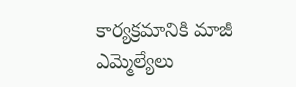కార్యక్రమానికి మాజీ ఎమ్మెల్యేలు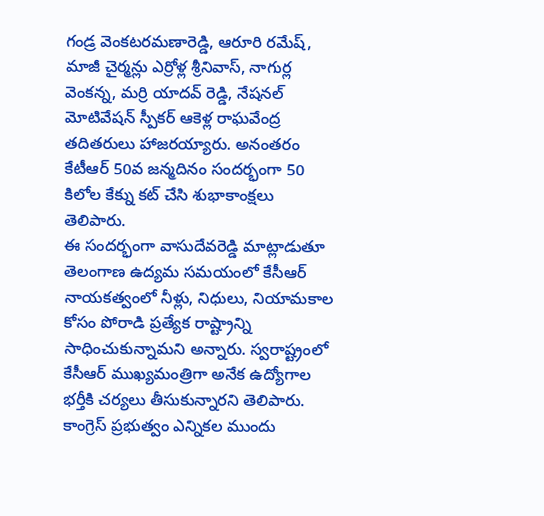గండ్ర వెంకటరమణారెడ్డి, ఆరూరి రమేష్, మాజీ చైర్మన్లు ఎర్రోళ్ల శ్రీనివాస్, నాగుర్ల వెంకన్న, మర్రి యాదవ్ రెడ్డి, నేషనల్ మోటివేషన్ స్పీకర్ ఆకెళ్ల రాఘవేంద్ర తదితరులు హాజరయ్యారు. అనంతరం కేటీఆర్ 50వ జన్మదినం సందర్భంగా 50 కిలోల కేక్ను కట్ చేసి శుభాకాంక్షలు తెలిపారు.
ఈ సందర్భంగా వాసుదేవరెడ్డి మాట్లాడుతూ తెలంగాణ ఉద్యమ సమయంలో కేసీఆర్ నాయకత్వంలో నీళ్లు, నిధులు, నియామకాల కోసం పోరాడి ప్రత్యేక రాష్ట్రాన్ని సాధించుకున్నామని అన్నారు. స్వరాష్ట్రంలో కేసీఆర్ ముఖ్యమంత్రిగా అనేక ఉద్యోగాల భర్తీకి చర్యలు తీసుకున్నారని తెలిపారు. కాంగ్రెస్ ప్రభుత్వం ఎన్నికల ముందు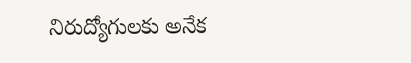నిరుద్యోగులకు అనేక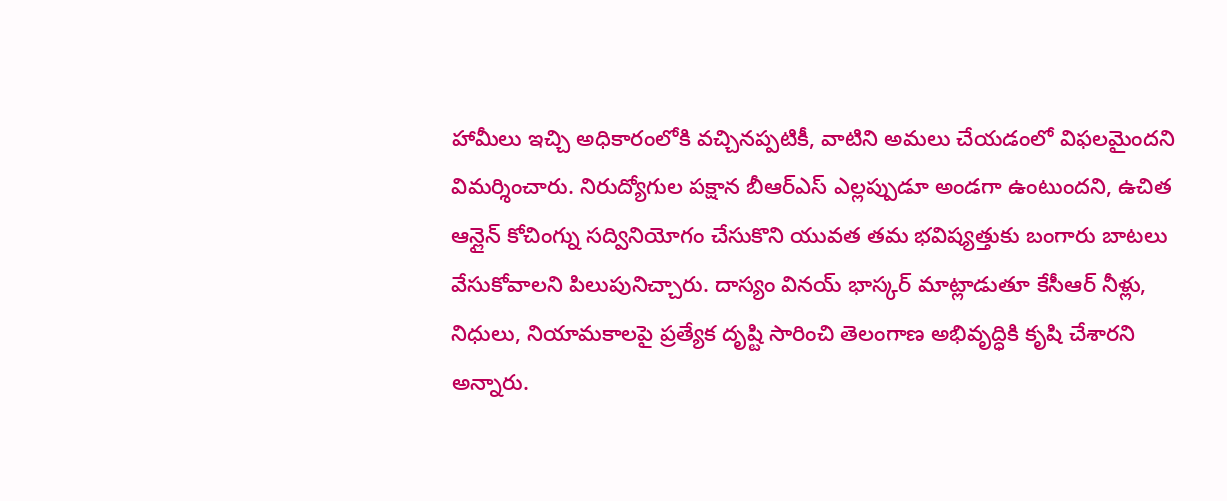హామీలు ఇచ్చి అధికారంలోకి వచ్చినప్పటికీ, వాటిని అమలు చేయడంలో విఫలమైందని విమర్శించారు. నిరుద్యోగుల పక్షాన బీఆర్ఎస్ ఎల్లప్పుడూ అండగా ఉంటుందని, ఉచిత ఆన్లైన్ కోచింగ్ను సద్వినియోగం చేసుకొని యువత తమ భవిష్యత్తుకు బంగారు బాటలు వేసుకోవాలని పిలుపునిచ్చారు. దాస్యం వినయ్ భాస్కర్ మాట్లాడుతూ కేసీఆర్ నీళ్లు, నిధులు, నియామకాలపై ప్రత్యేక దృష్టి సారించి తెలంగాణ అభివృద్ధికి కృషి చేశారని అన్నారు.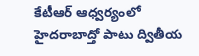కేటీఆర్ ఆధ్వర్యంలో హైదరాబాద్తో పాటు ద్వితీయ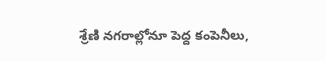శ్రేణి నగరాల్లోనూ పెద్ద కంపెనీలు,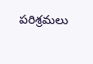పరిశ్రమలు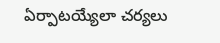ఏర్పాటయ్యేలా చర్యలు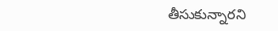తీసుకున్నారని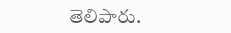తెలిపారు.